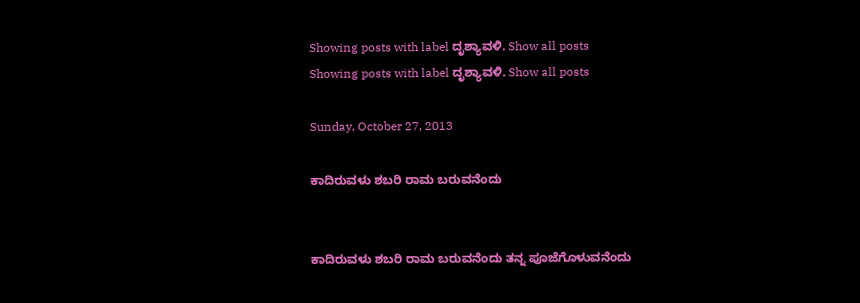Showing posts with label ದೃಶ್ಯಾವಳಿ. Show all posts
Showing posts with label ದೃಶ್ಯಾವಳಿ. Show all posts

Sunday, October 27, 2013

ಕಾದಿರುವಳು ಶಬರಿ ರಾಮ ಬರುವನೆಂದು


ಕಾದಿರುವಳು ಶಬರಿ ರಾಮ ಬರುವನೆಂದು ತನ್ನ ಪೂಜೆಗೊಳುವನೆಂದು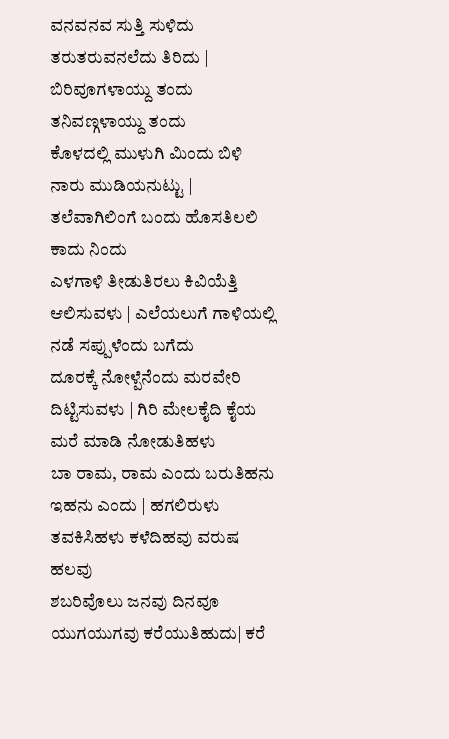ವನವನವ ಸುತ್ತಿ ಸುಳಿದು ತರುತರುವನಲೆದು ತಿರಿದು | ಬಿರಿವೂಗಳಾಯ್ದು ತಂದು ತನಿವಣ್ಗಳಾಯ್ದು ತಂದು
ಕೊಳದಲ್ಲಿ ಮುಳುಗಿ ಮಿಂದು ಬಿಳಿ ನಾರು ಮುಡಿಯನುಟ್ಟು | ತಲೆವಾಗಿಲಿಂಗೆ ಬಂದು ಹೊಸತಿಲಲಿ ಕಾದು ನಿಂದು
ಎಳಗಾಳಿ ತೀಡುತಿರಲು ಕಿವಿಯೆತ್ತಿ ಆಲಿಸುವಳು | ಎಲೆಯಲುಗೆ ಗಾಳಿಯಲ್ಲಿ ನಡೆ ಸಪ್ಪುಳೆಂದು ಬಗೆದು
ದೂರಕ್ಕೆ ನೋಳ್ಪೆನೆಂದು ಮರವೇರಿ ದಿಟ್ಟಿಸುವಳು | ಗಿರಿ ಮೇಲಕೈದಿ ಕೈಯ ಮರೆ ಮಾಡಿ ನೋಡುತಿಹಳು
ಬಾ ರಾಮ, ರಾಮ ಎಂದು ಬರುತಿಹನು ಇಹನು ಎಂದು | ಹಗಲಿರುಳು ತವಕಿಸಿಹಳು ಕಳೆದಿಹವು ವರುಷ ಹಲವು
ಶಬರಿವೊಲು ಜನವು ದಿನವೂ ಯುಗಯುಗವು ಕರೆಯುತಿಹುದು| ಕರೆ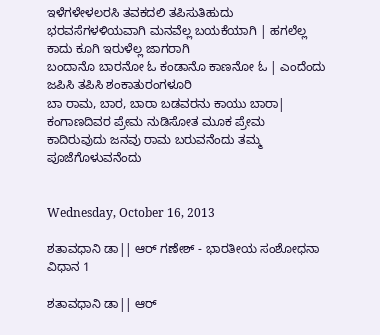ಇಳೆಗಳೇಳಲರಸಿ ತವಕದಲಿ ತಪಿಸುತಿಹುದು
ಭರವಸೆಗಳಳಿಯವಾಗಿ ಮನವೆಲ್ಲ ಬಯಕೆಯಾಗಿ | ಹಗಲೆಲ್ಲ ಕಾದು ಕೂಗಿ ಇರುಳೆಲ್ಲ ಜಾಗರಾಗಿ
ಬಂದಾನೊ ಬಾರನೋ ಓ ಕಂಡಾನೊ ಕಾಣನೋ ಓ | ಎಂದೆಂದು ಜಪಿಸಿ ತಪಿಸಿ ಶಂಕಾತುರಂಗಳೂರಿ
ಬಾ ರಾಮ, ಬಾರ, ಬಾರಾ ಬಡವರನು ಕಾಯು ಬಾರಾ| ಕಂಗಾಣದಿವರ ಪ್ರೇಮ ನುಡಿಸೋತ ಮೂಕ ಪ್ರೇಮ
ಕಾದಿರುವುದು ಜನವು ರಾಮ ಬರುವನೆಂದು ತಮ್ಮ ಪೂಜೆಗೊಳುವನೆಂದು


Wednesday, October 16, 2013

ಶತಾವಧಾನಿ ಡಾ|| ಆರ್ ಗಣೇಶ್ - ಭಾರತೀಯ ಸಂಶೋಧನಾ ವಿಧಾನ 1

ಶತಾವಧಾನಿ ಡಾ|| ಆರ್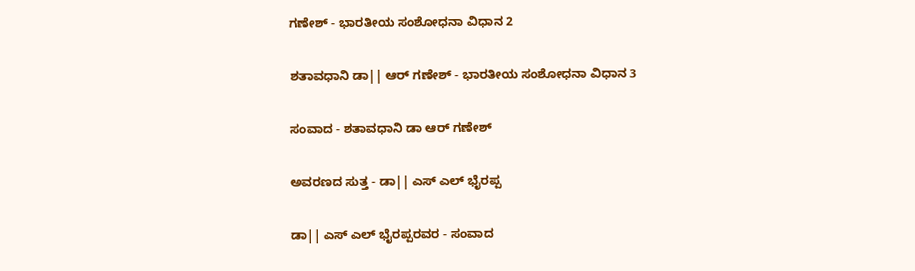ಗಣೇಶ್ - ಭಾರತೀಯ ಸಂಶೋಧನಾ ವಿಧಾನ 2

ಶತಾವಧಾನಿ ಡಾ|| ಆರ್ ಗಣೇಶ್ - ಭಾರತೀಯ ಸಂಶೋಧನಾ ವಿಧಾನ 3

ಸಂವಾದ - ಶತಾವಧಾನಿ ಡಾ ಆರ್ ಗಣೇಶ್

ಅವರಣದ ಸುತ್ತ - ಡಾ|| ಎಸ್ ಎಲ್ ಭೈರಪ್ಪ

ಡಾ|| ಎಸ್ ಎಲ್ ಭೈರಪ್ಪರವರ - ಸಂವಾದ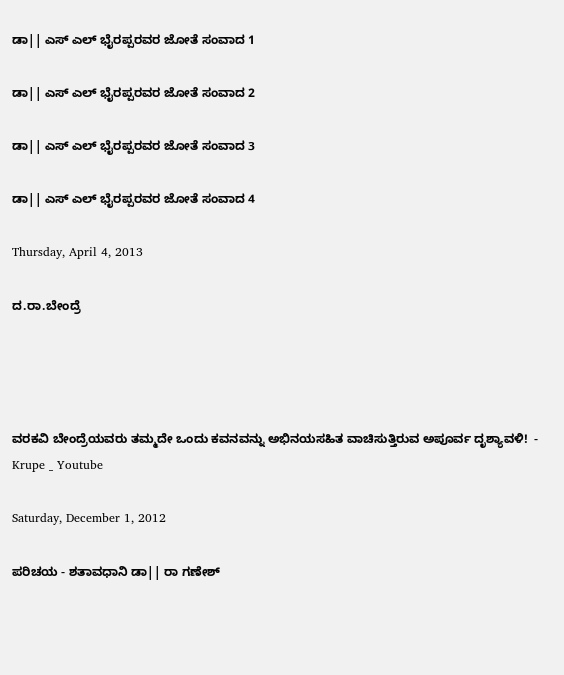ಡಾ|| ಎಸ್ ಎಲ್ ಭೈರಪ್ಪರವರ ಜೋತೆ ಸಂವಾದ 1

ಡಾ|| ಎಸ್ ಎಲ್ ಭೈರಪ್ಪರವರ ಜೋತೆ ಸಂವಾದ 2

ಡಾ|| ಎಸ್ ಎಲ್ ಭೈರಪ್ಪರವರ ಜೋತೆ ಸಂವಾದ 3

ಡಾ|| ಎಸ್ ಎಲ್ ಭೈರಪ್ಪರವರ ಜೋತೆ ಸಂವಾದ 4

Thursday, April 4, 2013

ದ.ರಾ.ಬೇಂದ್ರೆ




ವರಕವಿ ಬೇಂದ್ರೆಯವರು ತಮ್ಮದೇ ಒಂದು ಕವನವನ್ನು ಅಭಿನಯಸಹಿತ ವಾಚಿಸುತ್ತಿರುವ ಅಪೂರ್ವ ದೃಶ್ಯಾವಳಿ!  - Krupe _ Youtube

Saturday, December 1, 2012

ಪರಿಚಯ - ಶತಾವಧಾನಿ ಡಾ|| ರಾ ಗಣೇಶ್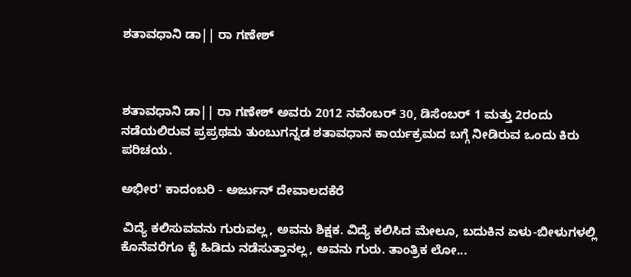ಶತಾವಧಾನಿ ಡಾ|| ರಾ ಗಣೇಶ್



ಶತಾವಧಾನಿ ಡಾ|| ರಾ ಗಣೇಶ್ ಅವರು 2012 ನವೆಂಬರ್ 30, ಡಿಸೆಂಬರ್ 1 ಮತ್ತು 2ರಂದು ನಡೆಯಲಿರುವ ಪ್ರಪ್ರಥಮ ತುಂಬುಗನ್ನಡ ಶತಾವಧಾನ ಕಾರ್ಯಕ್ರಮದ ಬಗ್ಗೆ ನೀಡಿರುವ ಒಂದು ಕಿರು ಪರಿಚಯ.

ಅಭೀರ' ಕಾದಂಬರಿ - ಅರ್ಜುನ್ ದೇವಾಲದಕೆರೆ

 ವಿದ್ಯೆ ಕಲಿಸುವವನು ಗುರುವಲ್ಲ, ಅವನು ಶಿಕ್ಷಕ. ವಿದ್ಯೆ ಕಲಿಸಿದ ಮೇಲೂ, ಬದುಕಿನ ಏಳು-ಬೀಳುಗಳಲ್ಲಿ ಕೊನೆವರೆಗೂ ಕೈ ಹಿಡಿದು ನಡೆಸುತ್ತಾನಲ್ಲ, ಅವನು ಗುರು. ತಾಂತ್ರಿಕ ಲೋ...